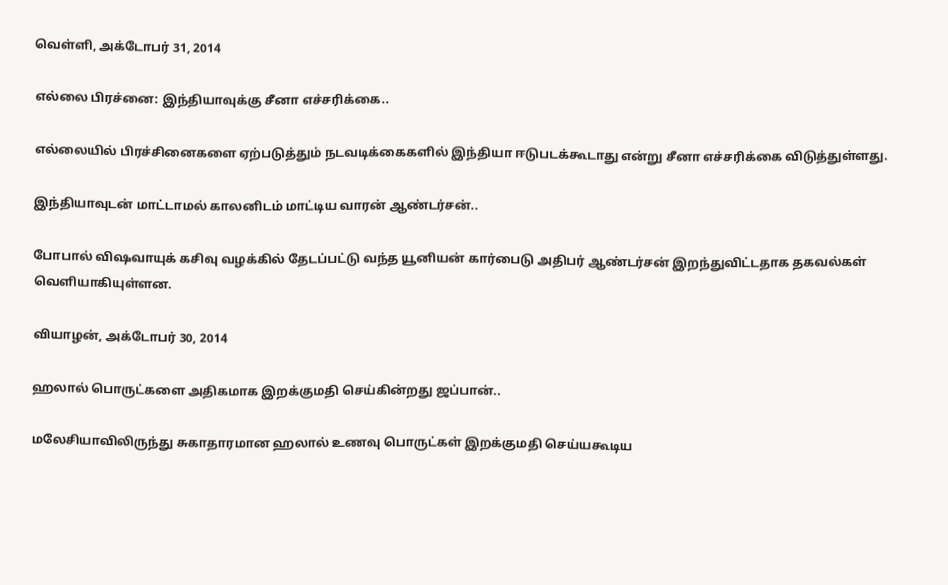வெள்ளி, அக்டோபர் 31, 2014

எல்லை பிரச்னை: இந்தியாவுக்கு சீனா எச்சரிக்கை..

எல்லையில் பிரச்சினைகளை ஏற்படுத்தும் நடவடிக்கைகளில் இந்தியா ஈடுபடக்கூடாது என்று சீனா எச்சரிக்கை விடுத்துள்ளது.

இந்தியாவுடன் மாட்டாமல் காலனிடம் மாட்டிய வாரன் ஆண்டர்சன்..

போபால் விஷவாயுக் கசிவு வழக்கில் தேடப்பட்டு வந்த யூனியன் கார்பைடு அதிபர் ஆண்டர்சன் இறந்துவிட்டதாக தகவல்கள் வெளியாகியுள்ளன.

வியாழன், அக்டோபர் 30, 2014

ஹலால் பொருட்களை அதிகமாக இறக்குமதி செய்கின்றது ஜப்பான்..

மலேசியாவிலிருந்து சுகாதாரமான ஹலால் உணவு பொருட்கள் இறக்குமதி செய்யகூடிய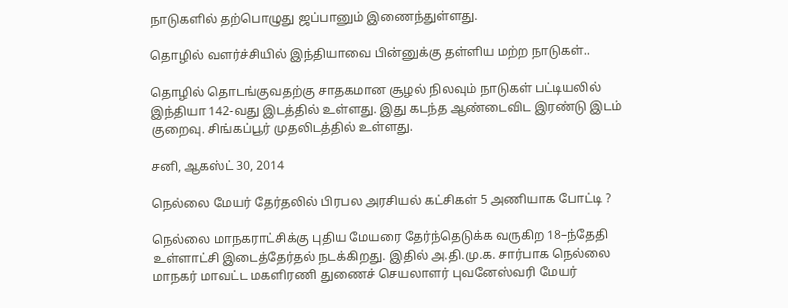நாடுகளில் தற்பொழுது ஜப்பானும் இணைந்துள்ளது.

தொழில் வளர்ச்சியில் இந்தியாவை பின்னுக்கு தள்ளிய மற்ற நாடுகள்..

தொழில் தொடங்குவதற்கு சாதகமான சூழல் நிலவும் நாடுகள் பட்டியலில் இந்தியா 142-வது இடத்தில் உள்ளது. இது கடந்த ஆண்டைவிட இரண்டு இடம் குறைவு. சிங்கப்பூர் முதலிடத்தில் உள்ளது.

சனி, ஆகஸ்ட் 30, 2014

நெல்லை மேயர் தேர்தலில் பிரபல அரசியல் கட்சிகள் 5 அணியாக போட்டி ?

நெல்லை மாநகராட்சிக்கு புதிய மேயரை தேர்ந்தெடுக்க வருகிற 18–ந்தேதி உள்ளாட்சி இடைத்தேர்தல் நடக்கிறது. இதில் அ.தி.மு.க. சார்பாக நெல்லை மாநகர் மாவட்ட மகளிரணி துணைச் செயலாளர் புவனேஸ்வரி மேயர்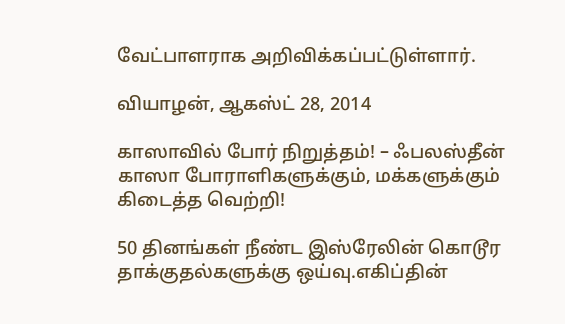வேட்பாளராக அறிவிக்கப்பட்டுள்ளார்.

வியாழன், ஆகஸ்ட் 28, 2014

காஸாவில் போர் நிறுத்தம்! – ஃபலஸ்தீன் காஸா போராளிகளுக்கும், மக்களுக்கும் கிடைத்த வெற்றி!

50 தினங்கள் நீண்ட இஸ்ரேலின் கொடூர தாக்குதல்களுக்கு ஒய்வு.எகிப்தின்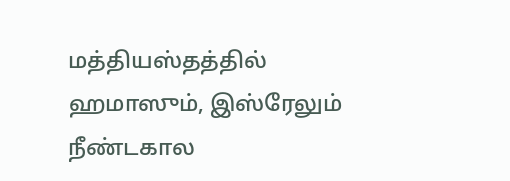மத்தியஸ்தத்தில் ஹமாஸும், இஸ்ரேலும் நீண்டகால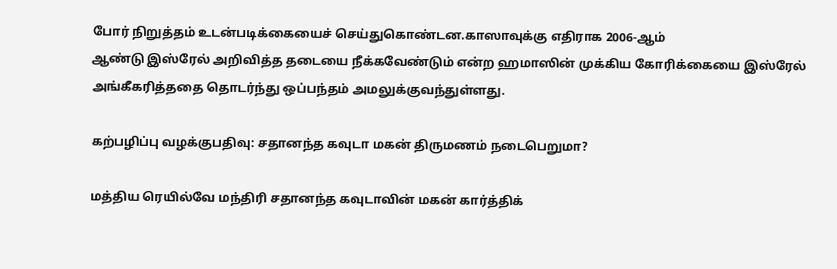போர் நிறுத்தம் உடன்படிக்கையைச் செய்துகொண்டன.காஸாவுக்கு எதிராக 2006-ஆம்
ஆண்டு இஸ்ரேல் அறிவித்த தடையை நீக்கவேண்டும் என்ற ஹமாஸின் முக்கிய கோரிக்கையை இஸ்ரேல் அங்கீகரித்ததை தொடர்ந்து ஒப்பந்தம் அமலுக்குவந்துள்ளது.

கற்பழிப்பு வழக்குபதிவு: சதானந்த கவுடா மகன் திருமணம் நடைபெறுமா?

மத்திய ரெயில்வே மந்திரி சதானந்த கவுடாவின் மகன் கார்த்திக்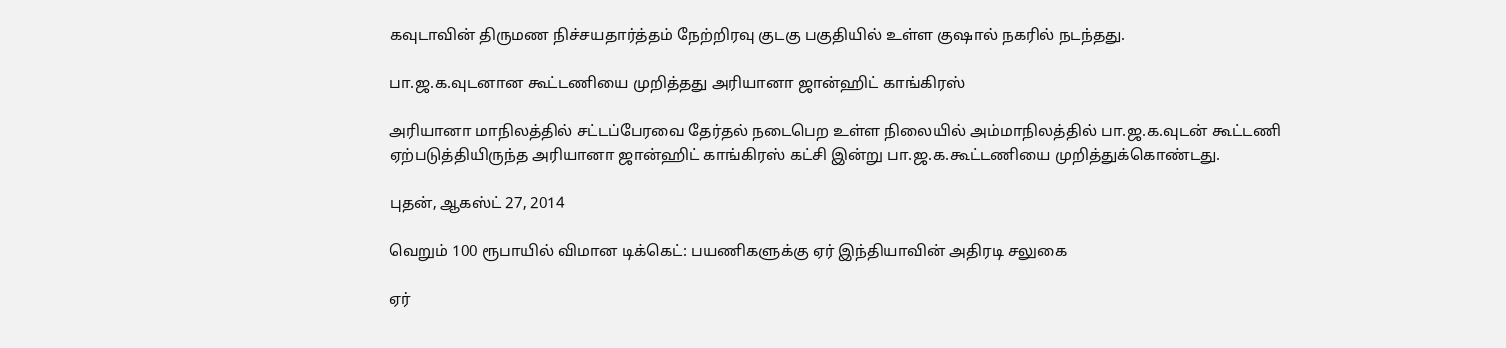கவுடாவின் திருமண நிச்சயதார்த்தம் நேற்றிரவு குடகு பகுதியில் உள்ள குஷால் நகரில் நடந்தது.

பா.ஜ.க.வுடனான கூட்டணியை முறித்தது அரியானா ஜான்ஹிட் காங்கிரஸ்

அரியானா மாநிலத்தில் சட்டப்பேரவை தேர்தல் நடைபெற உள்ள நிலையில் அம்மாநிலத்தில் பா.ஜ.க.வுடன் கூட்டணி ஏற்படுத்தியிருந்த அரியானா ஜான்ஹிட் காங்கிரஸ் கட்சி இன்று பா.ஜ.க.கூட்டணியை முறித்துக்கொண்டது.

புதன், ஆகஸ்ட் 27, 2014

வெறும் 100 ரூபாயில் விமான டிக்கெட்: பயணிகளுக்கு ஏர் இந்தியாவின் அதிரடி சலுகை

ஏர்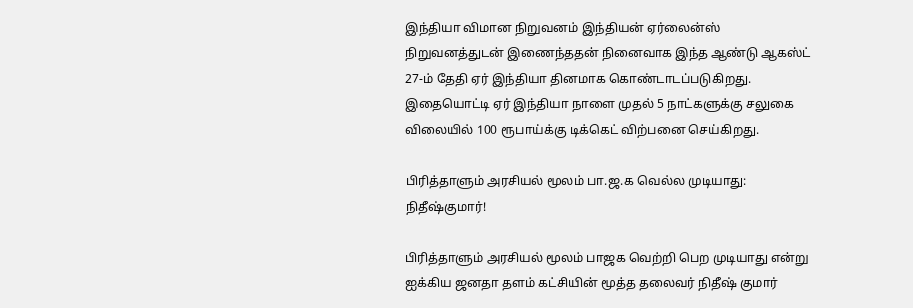இந்தியா விமான நிறுவனம் இந்தியன் ஏர்லைன்ஸ் நிறுவனத்துடன் இணைந்ததன் நினைவாக இந்த ஆண்டு ஆகஸ்ட் 27-ம் தேதி ஏர் இந்தியா தினமாக கொண்டாடப்படுகிறது. இதையொட்டி ஏர் இந்தியா நாளை முதல் 5 நாட்களுக்கு சலுகை விலையில் 100 ரூபாய்க்கு டிக்கெட் விற்பனை செய்கிறது.

பிரித்தாளும் அரசியல் மூலம் பா.ஜ.க வெல்ல முடியாது: நிதீஷ்குமார்!

பிரித்தாளும் அரசியல் மூலம் பாஜக வெற்றி பெற முடியாது என்று ஐக்கிய ஜனதா தளம் கட்சியின் மூத்த தலைவர் நிதீஷ் குமார்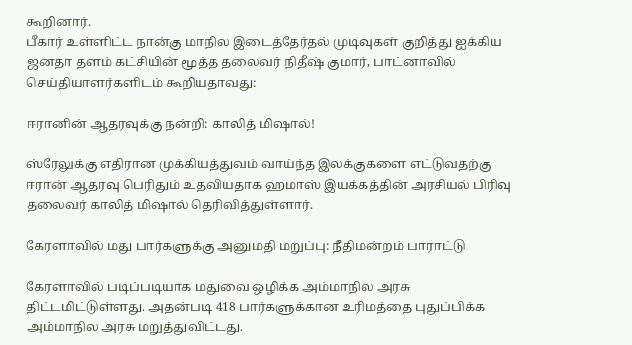கூறினார்.
பீகார் உள்ளிட்ட நான்கு மாநில இடைத்தேர்தல் முடிவுகள் குறித்து ஐக்கிய ஜனதா தளம் கட்சியின் மூத்த தலைவர் நிதீஷ் குமார், பாட்னாவில் செய்தியாளர்களிடம் கூறியதாவது:

ஈரானின் ஆதரவுக்கு நன்றி: காலித் மிஷால்!

ஸ்ரேலுக்கு எதிரான முக்கியத்துவம் வாய்ந்த இலக்குகளை எட்டுவதற்கு ஈரான் ஆதரவு பெரிதும் உதவியதாக ஹமாஸ் இயக்கத்தின் அரசியல் பிரிவு தலைவர் காலித் மிஷால் தெரிவித்துள்ளார்.

கேரளாவில் மது பார்களுக்கு அனுமதி மறுப்பு: நீதிமன்றம் பாராட்டு

கேரளாவில் படிப்படியாக மதுவை ஒழிக்க அம்மாநில அரசு திட்டமிட்டுள்ளது. அதன்படி 418 பார்களுக்கான உரிமத்தை புதுப்பிக்க அம்மாநில அரசு மறுத்துவிட்டது.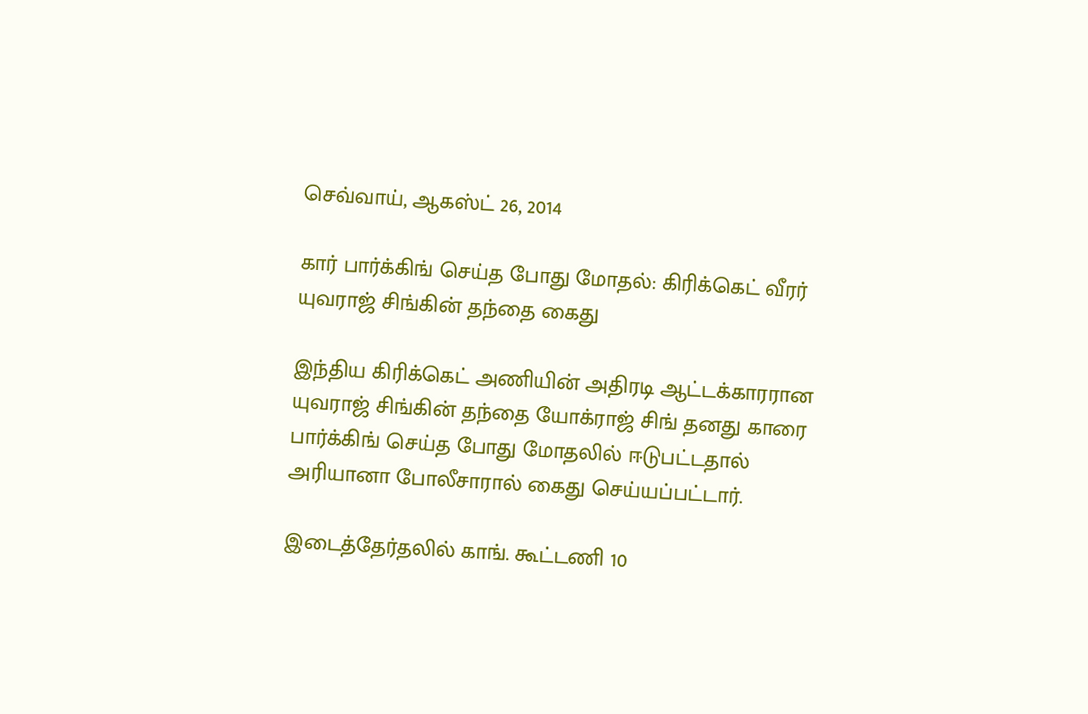செவ்வாய், ஆகஸ்ட் 26, 2014

கார் பார்க்கிங் செய்த போது மோதல்: கிரிக்கெட் வீரர் யுவராஜ் சிங்கின் தந்தை கைது

இந்திய கிரிக்கெட் அணியின் அதிரடி ஆட்டக்காரரான யுவராஜ் சிங்கின் தந்தை யோக்ராஜ் சிங் தனது காரை பார்க்கிங் செய்த போது மோதலில் ஈடுபட்டதால் அரியானா போலீசாரால் கைது செய்யப்பட்டார்.

இடைத்தேர்தலில் காங். கூட்டணி 10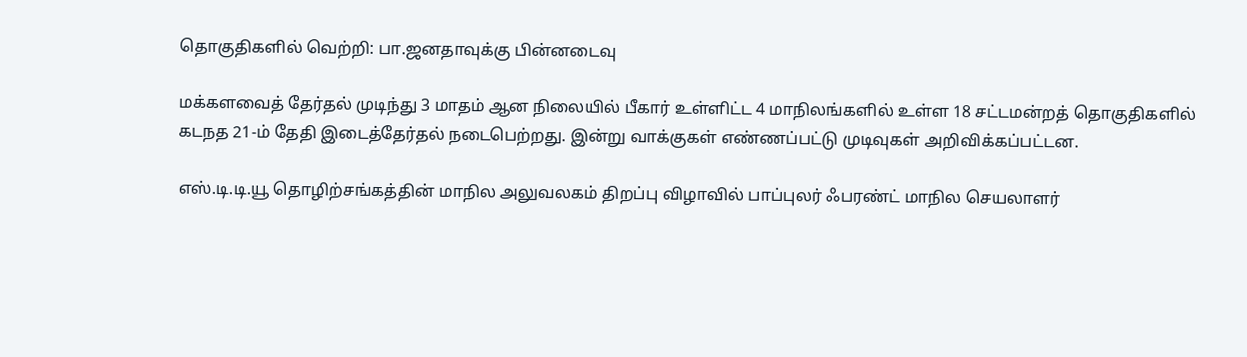தொகுதிகளில் வெற்றி: பா.ஜனதாவுக்கு பின்னடைவு

மக்களவைத் தேர்தல் முடிந்து 3 மாதம் ஆன நிலையில் பீகார் உள்ளிட்ட 4 மாநிலங்களில் உள்ள 18 சட்டமன்றத் தொகுதிகளில் கடநத 21-ம் தேதி இடைத்தேர்தல் நடைபெற்றது. இன்று வாக்குகள் எண்ணப்பட்டு முடிவுகள் அறிவிக்கப்பட்டன.

எஸ்.டி.டி.யூ தொழிற்சங்கத்தின் மாநில அலுவலகம் திறப்பு விழாவில் பாப்புலர் ஃபரண்ட் மாநில செயலாளர்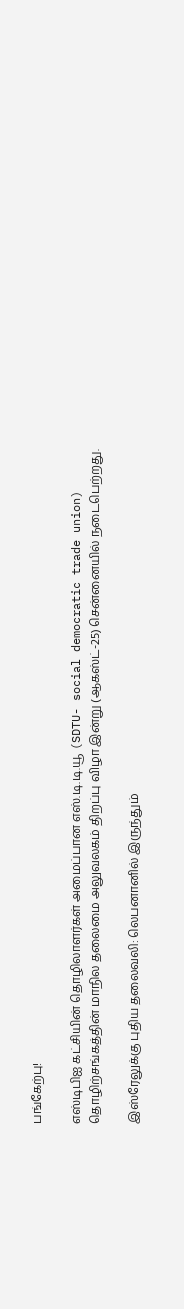பங்கேற்பு!

எஸ்டிபிஐ கட்சியின் தொழிலாளர்கள் அமைப்பான எஸ்.டி.டி.யூ (SDTU- social democratic trade union) தொழிற்சங்கத்தின் மாநில தலைமை அலுவலகம் திறப்பு விழா இன்று (ஆகஸ்ட்-25) சென்னையில் நடைபெற்றது.

இஸ்ரேலுக்கு புதிய தலைவலி: லெபனானில் இருந்தும்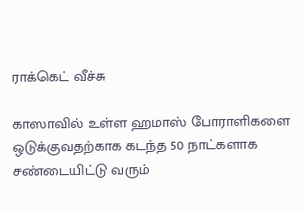ராக்கெட் வீச்சு

காஸாவில் உள்ள ஹமாஸ் போராளிகளை ஒடுக்குவதற்காக கடந்த 50 நாட்களாக சண்டையிட்டு வரும்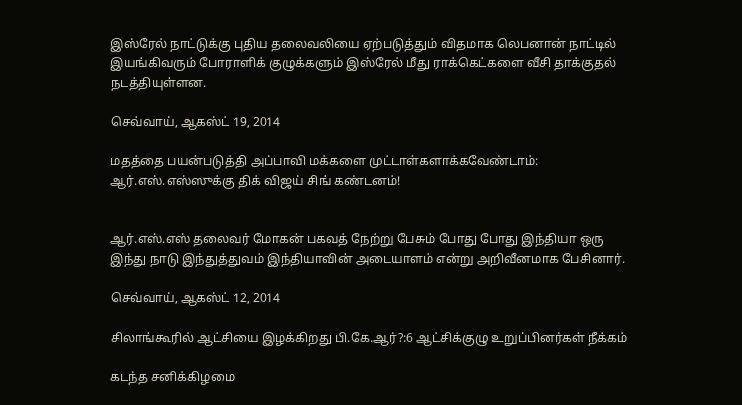இஸ்ரேல் நாட்டுக்கு புதிய தலைவலியை ஏற்படுத்தும் விதமாக லெபனான் நாட்டில் இயங்கிவரும் போராளிக் குழுக்களும் இஸ்ரேல் மீது ராக்கெட்களை வீசி தாக்குதல் நடத்தியுள்ளன.

செவ்வாய், ஆகஸ்ட் 19, 2014

மதத்தை பயன்படுத்தி அப்பாவி மக்களை முட்டாள்களாக்கவேண்டாம்: ஆர்.எஸ்.எஸ்ஸுக்கு திக் விஜய் சிங் கண்டனம்!


ஆர்.எஸ்.எஸ் தலைவர் மோகன் பகவத் நேற்று பேசும் போது போது இந்தியா ஒரு இந்து நாடு இந்துத்துவம் இந்தியாவின் அடையாளம் என்று அறிவீனமாக பேசினார்.

செவ்வாய், ஆகஸ்ட் 12, 2014

சிலாங்கூரில் ஆட்சியை இழக்கிறது பி.கே.ஆர்?:6 ஆட்சிக்குழு உறுப்பினர்கள் நீக்கம்

கடந்த சனிக்கிழமை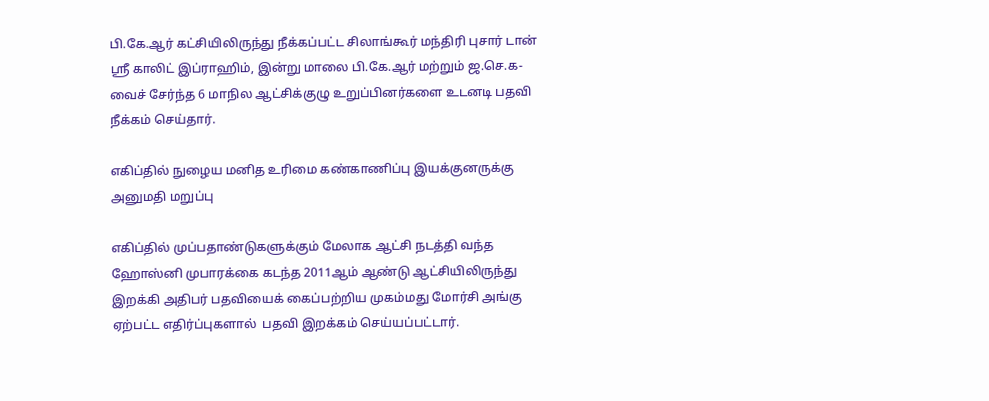பி.கே.ஆர் கட்சியிலிருந்து நீக்கப்பட்ட சிலாங்கூர் மந்திரி புசார் டான் ஶ்ரீ காலிட் இப்ராஹிம், இன்று மாலை பி.கே.ஆர் மற்றும் ஜ.செ.க-வைச் சேர்ந்த 6 மாநில ஆட்சிக்குழு உறுப்பினர்களை உடனடி பதவி நீக்கம் செய்தார்.

எகிப்தில் நுழைய மனித உரிமை கண்காணிப்பு இயக்குனருக்கு அனுமதி மறுப்பு

எகிப்தில் முப்பதாண்டுகளுக்கும் மேலாக ஆட்சி நடத்தி வந்த ஹோஸ்னி முபாரக்கை கடந்த 2011ஆம் ஆண்டு ஆட்சியிலிருந்து இறக்கி அதிபர் பதவியைக் கைப்பற்றிய முகம்மது மோர்சி அங்கு ஏற்பட்ட எதிர்ப்புகளால்  பதவி இறக்கம் செய்யப்பட்டார்.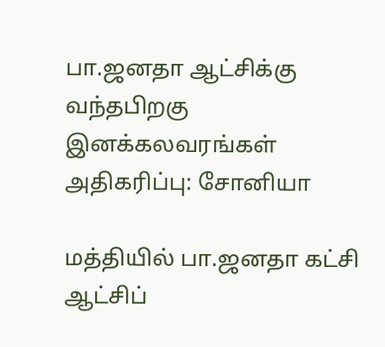பா.ஜனதா ஆட்சிக்கு வந்தபிறகு இனக்கலவரங்கள் அதிகரிப்பு: சோனியா

மத்தியில் பா.ஜனதா கட்சி ஆட்சிப்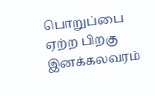பொறுப்பை ஏற்ற பிறகு இனக்கலவரம்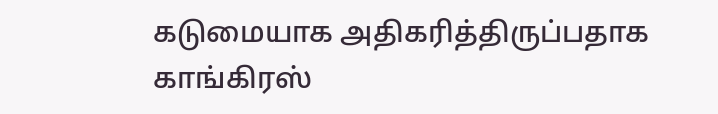கடுமையாக அதிகரித்திருப்பதாக காங்கிரஸ்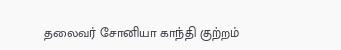தலைவர் சோனியா காந்தி குற்றம்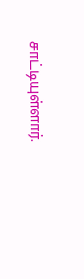சாட்டியுள்ளார்.